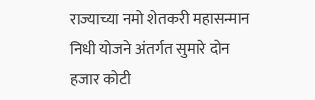राज्याच्या नमो शेतकरी महासन्मान निधी योजने अंतर्गत सुमारे दोन हजार कोटी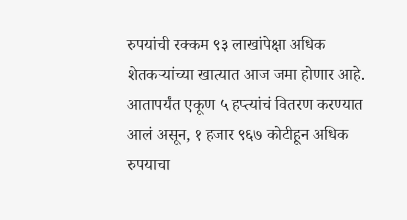रुपयांची रक्कम ९३ लाखांपेक्षा अधिक शेतकऱ्यांच्या खात्यात आज जमा होणार आहे. आतापर्यंत एकूण ५ हप्त्यांचं वितरण करण्यात आलं असून, १ हजार ९६७ कोटीहून अधिक रुपयाचा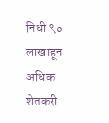निधी ९० लाखाहून अधिक शेतकरी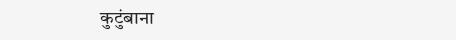कुटुंबाना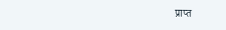प्राप्त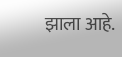झाला आहे.